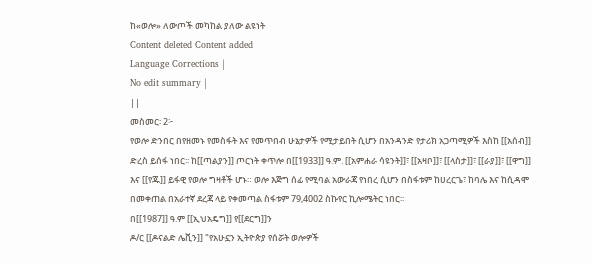ከ«ወሎ» ለውጦች መካከል ያለው ልዩነት
Content deleted Content added
Language Corrections |
No edit summary |
||
መስመር፡ 2፦
የወሎ ድንበር በየዘመኑ የመስፋት እና የመጥበብ ሁኔታዎች የሚታይበት ሲሆን በአንዳንድ የታሪክ አጋጣሚዎች እስከ [[አሰብ]] ድረስ ይሰፋ ነበር፡፡ ከ[[ጣልያን]] ጦርነት ቀጥሎ በ[[1933]] ዓ.ም. [[አምሐራ ሳዩንት]]፣ [[አዛቦ]]፣ [[ላስታ]]፣ [[ራያ]]፣ [[ዋግ]] እና [[የጁ]] ይፋዊ የወሎ ግዛቶች ሆኑ። ወሎ እጅግ ሰፊ የሚባል አውራጃ የነበረ ሲሆን በስፋቱም ከሀረርጌ፣ ከባሌ እና ከሲዳሞ በመቀጠል በአራተኛ ደረጃ ላይ የቀመጣል ስፋቱም 79,4002 ስኩየር ኪሎሜትር ነበር፡፡
በ[[1987]] ዓ.ም [[ኢህአዴግ]] የ[[ደርግ]]ን
ዶ/ር [[ዶናልድ ሌቪን]] "የአሁኗን ኢትዮጵያ የሰሯት ወሎዎች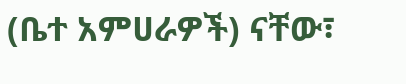(ቤተ አምሀራዎች) ናቸው፣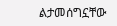ልታመሰግኗቸው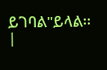ይገባል"ይላል፡፡
|